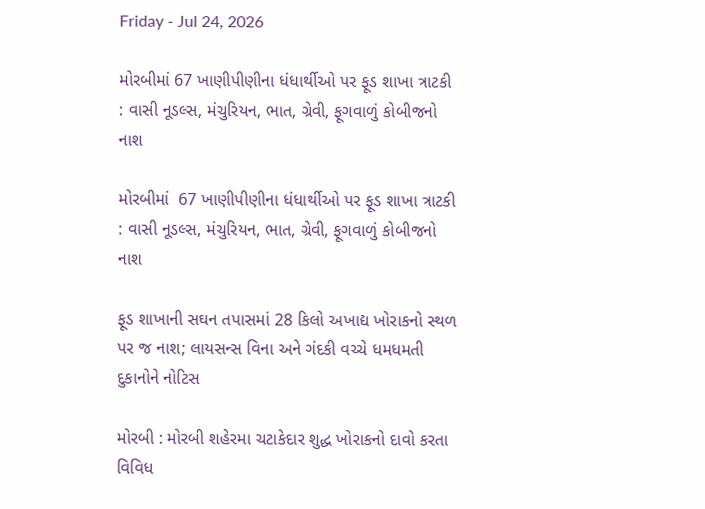Friday - Jul 24, 2026

મોરબીમાં 67 ખાણીપીણીના ધંધાર્થીઓ પર ફૂડ શાખા ત્રાટકી : વાસી નૂડલ્સ, મંચુરિયન, ભાત, ગ્રેવી, ફૂગવાળું કોબીજનો નાશ

મોરબીમાં  67 ખાણીપીણીના ધંધાર્થીઓ પર ફૂડ શાખા ત્રાટકી : વાસી નૂડલ્સ, મંચુરિયન, ભાત, ગ્રેવી, ફૂગવાળું કોબીજનો નાશ

ફૂડ શાખાની સઘન તપાસમાં 28 કિલો અખાદ્ય ખોરાકનો સ્થળ પર જ નાશ; લાયસન્સ વિના અને ગંદકી વચ્ચે ધમધમતી દુકાનોને નોટિસ

મોરબી : મોરબી શહેરમા ચટાકેદાર શુદ્ધ ખોરાકનો દાવો કરતા વિવિધ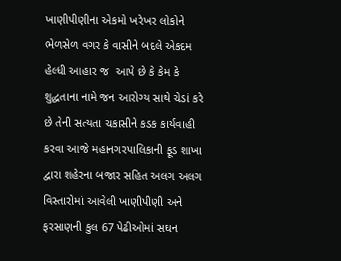ખાણીપીણીના એકમો ખરેખર લોકોને ભેળસેળ વગર કે વાસીને બદલે એકદમ હેલ્ધી આહાર જ  આપે છે કે કેમ કે શુદ્ધતાના નામે જન આરોગ્ય સાથે ચેડાં કરે છે તેની સત્યતા ચકાસીને કડક કાર્યવાહી કરવા આજે મહાનગરપાલિકાની ફૂડ શાખા દ્વારા શહેરના બજાર સહિત અલગ અલગ વિસ્તારોમાં આવેલી ખાણીપીણી અને ફરસાણની કુલ 67 પેઢીઓમાં સઘન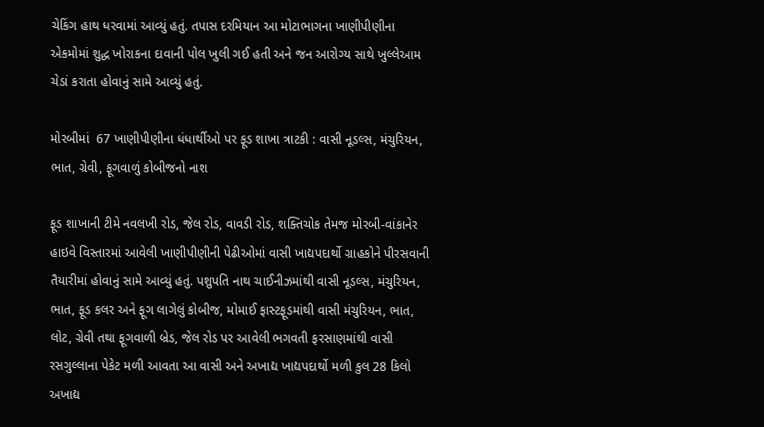ચેકિંગ હાથ ધરવામાં આવ્યું હતું. તપાસ દરમિયાન આ મોટાભાગના ખાણીપીણીના એકમોમાં શુદ્ધ ખોરાકના દાવાની પોલ ખુલી ગઈ હતી અને જન આરોગ્ય સાથે ખુલ્લેઆમ ચેડાં કરાતા હોવાનું સામે આવ્યું હતું.

મોરબીમાં  67 ખાણીપીણીના ધંધાર્થીઓ પર ફૂડ શાખા ત્રાટકી : વાસી નૂડલ્સ, મંચુરિયન, ભાત, ગ્રેવી, ફૂગવાળું કોબીજનો નાશ

ફૂડ શાખાની ટીમે નવલખી રોડ, જેલ રોડ, વાવડી રોડ, શક્તિચોક તેમજ મોરબી-વાંકાનેર હાઇવે વિસ્તારમાં આવેલી ખાણીપીણીની પેઢીઓમાં વાસી ખાદ્યપદાર્થો ગ્રાહકોને પીરસવાની તૈયારીમાં હોવાનું સામે આવ્યું હતું. પશુપતિ નાથ ચાઈનીઝમાંથી વાસી નૂડલ્સ, મંચુરિયન, ભાત, ફૂડ કલર અને ફૂગ લાગેલું કોબીજ, મોમાઈ ફાસ્ટફૂડમાંથી વાસી મંચુરિયન, ભાત, લોટ, ગ્રેવી તથા ફૂગવાળી બ્રેડ, જેલ રોડ પર આવેલી ભગવતી ફરસાણમાંથી વાસી રસગુલ્લાના પેકેટ મળી આવતા આ વાસી અને અખાદ્ય ખાદ્યપદાર્થો મળી કુલ 28 કિલો અખાદ્ય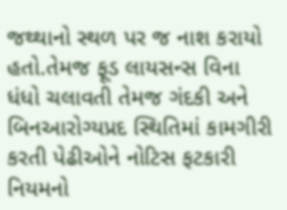જથ્થાનો સ્થળ પર જ નાશ કરાયો હતો.તેમજ ફૂડ લાયસન્સ વિના ધંધો ચલાવતી તેમજ ગંદકી અને બિનઆરોગ્યપ્રદ સ્થિતિમાં કામગીરી કરતી પેઢીઓને નોટિસ ફટકારી નિયમનો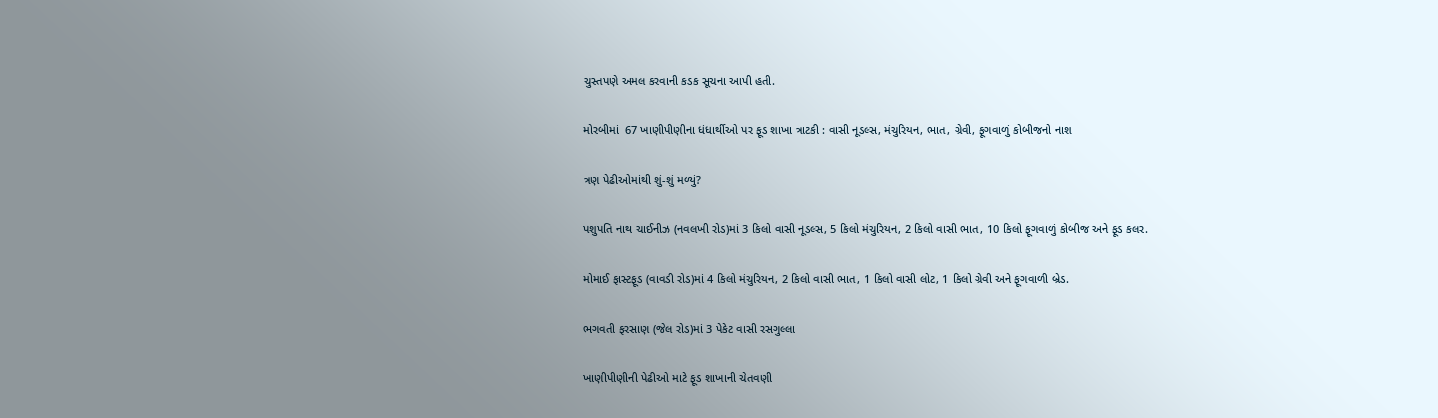ચુસ્તપણે અમલ કરવાની કડક સૂચના આપી હતી.

મોરબીમાં  67 ખાણીપીણીના ધંધાર્થીઓ પર ફૂડ શાખા ત્રાટકી : વાસી નૂડલ્સ, મંચુરિયન, ભાત, ગ્રેવી, ફૂગવાળું કોબીજનો નાશ

ત્રણ પેઢીઓમાંથી શું-શું મળ્યું?

પશુપતિ નાથ ચાઈનીઝ (નવલખી રોડ)માં 3 કિલો વાસી નૂડલ્સ, 5 કિલો મંચુરિયન, 2 કિલો વાસી ભાત, 10 કિલો ફૂગવાળું કોબીજ અને ફૂડ કલર.

મોમાઈ ફાસ્ટફૂડ (વાવડી રોડ)માં 4 કિલો મંચુરિયન, 2 કિલો વાસી ભાત, 1 કિલો વાસી લોટ, 1 કિલો ગ્રેવી અને ફૂગવાળી બ્રેડ.

ભગવતી ફરસાણ (જેલ રોડ)માં 3 પેકેટ વાસી રસગુલ્લા

ખાણીપીણીની પેઢીઓ માટે ફૂડ શાખાની ચેતવણી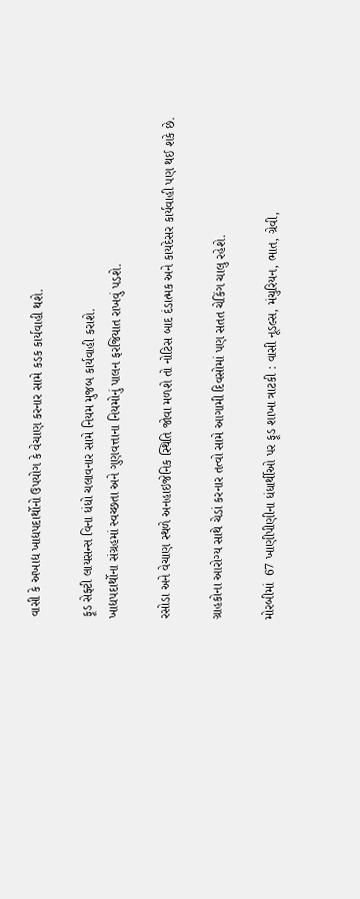વાસી કે અખાદ્ય ખાદ્યપદાર્થોનો ઉપયોગ કે વેચાણ કરનાર સામે કડક કાર્યવાહી થશે.

ફૂડ સેફ્ટી લાયસન્સ વિના ધંધો ચલાવનાર સામે નિયમ મુજબ કાર્યવાહી કરાશે.
ખાદ્યપદાર્થોના સંગ્રહમાં સ્વચ્છતા અને ગુણવત્તાના નિયમોનું પાલન ફરજિયાત રાખવું પડશે.

રસોડા અને વેચાણ સ્થળે અનહાઇજેનિક સ્થિતિ જોવા મળશે તો નોટિસ બાદ દંડાત્મક અને કાયદેસર કાર્યવાહી પણ થઈ શકે છે.

ગ્રાહકોના આરોગ્ય સાથે ચેડાં કરનાર તત્વો સામે આગામી દિવસોમાં પણ સતત ચેકિંગ ચાલુ રહેશે.

મોરબીમાં  67 ખાણીપીણીના ધંધાર્થીઓ પર ફૂડ શાખા ત્રાટકી : વાસી નૂડલ્સ, મંચુરિયન, ભાત, ગ્રેવી,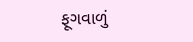ફૂગવાળું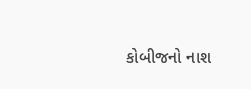કોબીજનો નાશ